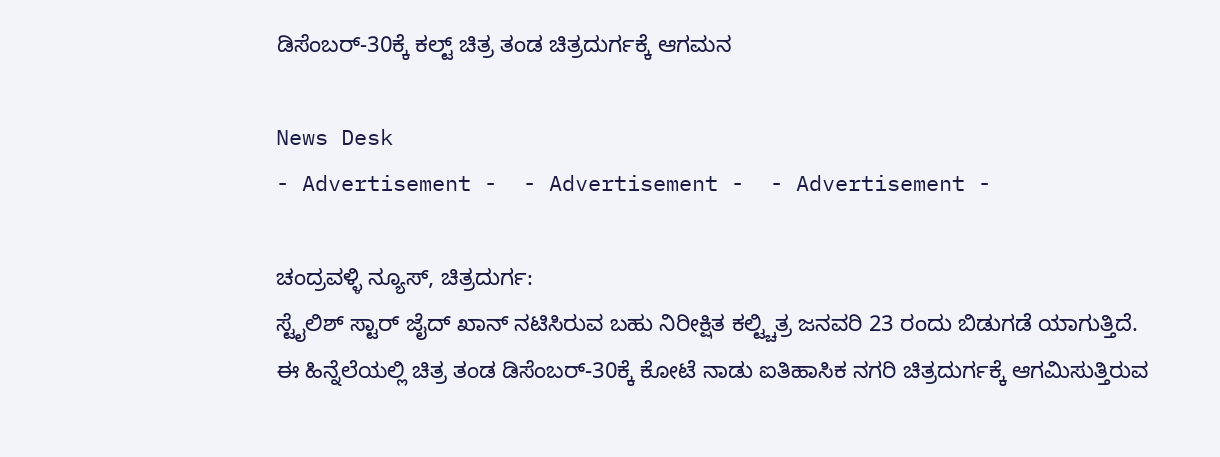ಡಿಸೆಂಬರ್-30ಕ್ಕೆ ಕಲ್ಟ್ ಚಿತ್ರ ತಂಡ ಚಿತ್ರದುರ್ಗಕ್ಕೆ ಆಗಮನ

News Desk
- Advertisement -  - Advertisement -  - Advertisement -

ಚಂದ್ರವಳ್ಳಿ ನ್ಯೂಸ್, ಚಿತ್ರದುರ್ಗ:
ಸ್ಟೈಲಿಶ್ ಸ್ಟಾರ್ ಜೈದ್ ಖಾನ್ ನಟಿಸಿರುವ ಬಹು ನಿರೀಕ್ಷಿತ ಕಲ್ಟ್ಚಿತ್ರ ಜನವರಿ 23 ರಂದು ಬಿಡುಗಡೆ ಯಾಗುತ್ತಿದೆ.
ಈ ಹಿನ್ನೆಲೆಯಲ್ಲಿ ಚಿತ್ರ ತಂಡ ಡಿಸೆಂಬರ್-30ಕ್ಕೆ ಕೋಟೆ ನಾಡು ಐತಿಹಾಸಿಕ ನಗರಿ ಚಿತ್ರದುರ್ಗಕ್ಕೆ ಆಗಮಿಸುತ್ತಿರುವ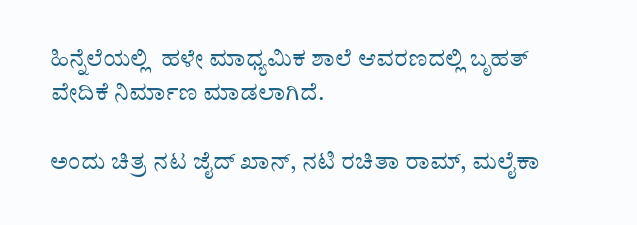ಹಿನ್ನೆಲೆಯಲ್ಲಿ  ಹಳೇ ಮಾಧ್ಯಮಿಕ ಶಾಲೆ ಆವರಣದಲ್ಲಿ ಬೃಹತ್ ವೇದಿಕೆ ನಿರ್ಮಾಣ ಮಾಡಲಾಗಿದೆ.

ಅಂದು ಚಿತ್ರ ನಟ ಜೈದ್ ಖಾನ್, ನಟಿ ರಚಿತಾ ರಾಮ್, ಮಲೈಕಾ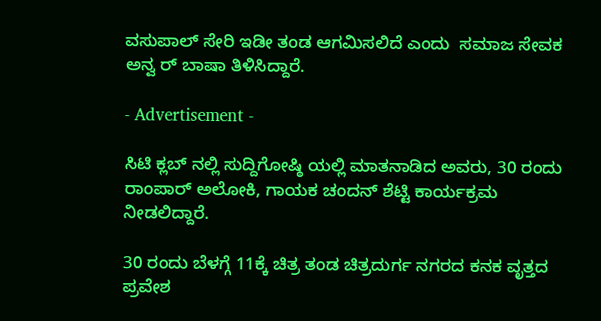ವಸುಪಾಲ್ ಸೇರಿ ಇಡೀ ತಂಡ ಆಗಮಿಸಲಿದೆ ಎಂದು  ಸಮಾಜ ಸೇವಕ ಅನ್ವ ರ್ ಬಾಷಾ ತಿಳಿಸಿದ್ದಾರೆ.

- Advertisement -

ಸಿಟಿ ಕ್ಲಬ್ ನಲ್ಲಿ ಸುದ್ದಿಗೋಷ್ಠಿ ಯಲ್ಲಿ ಮಾತನಾಡಿದ ಅವರು, 30 ರಂದು ರಾಂಪಾರ್ ಅಲೋಕಿ, ಗಾಯಕ ಚಂದನ್ ಶೆಟ್ಟಿ ಕಾರ್ಯಕ್ರಮ ನೀಡಲಿದ್ದಾರೆ.

30 ರಂದು ಬೆಳಗ್ಗೆ 11ಕ್ಕೆ ಚಿತ್ರ ತಂಡ ಚಿತ್ರದುರ್ಗ ನಗರದ ಕನಕ ವೃತ್ತದ ಪ್ರವೇಶ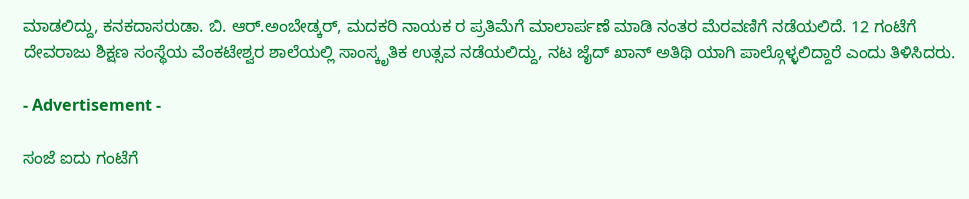ಮಾಡಲಿದ್ದು, ಕನಕದಾಸರುಡಾ. ಬಿ. ಆರ್.ಅಂಬೇಡ್ಕರ್, ಮದಕರಿ ನಾಯಕ ರ ಪ್ರತಿಮೆಗೆ ಮಾಲಾರ್ಪಣೆ ಮಾಡಿ ನಂತರ ಮೆರವಣಿಗೆ ನಡೆಯಲಿದೆ. 12 ಗಂಟೆಗೆ ದೇವರಾಜು ಶಿಕ್ಷಣ ಸಂಸ್ಥೆಯ ವೆಂಕಟೇಶ್ವರ ಶಾಲೆಯಲ್ಲಿ ಸಾಂಸ್ಕೃತಿಕ ಉತ್ಸವ ನಡೆಯಲಿದ್ದು, ನಟ ಜೈದ್ ಖಾನ್ ಅತಿಥಿ ಯಾಗಿ ಪಾಲ್ಗೊಳ್ಳಲಿದ್ದಾರೆ ಎಂದು ತಿಳಿಸಿದರು.

- Advertisement -

ಸಂಜೆ ಐದು ಗಂಟೆಗೆ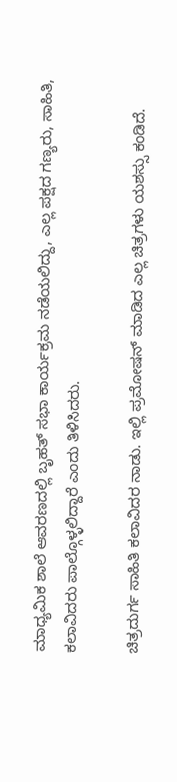ಮಾಧ್ಯಮಿಕ ಶಾಲೆ ಆವರಣದಲ್ಲಿ ಬೃಹತ್ ಸಭಾ ಕಾರ್ಯಕ್ರಮ ನಡೆಯಲಿದ್ದು, ಎಲ್ಲ ಪಕ್ಷದ ಗಣ್ಯರು, ಸಾಹಿತಿ, ಕಲಾವಿದರು ಪಾಲ್ಗೊಳ್ಳಲಿದ್ದಾರೆ ಎಂದು ತಿಳಿಸಿದರು.

ಚಿತ್ರದುರ್ಗ ಸಾಹಿತಿ ಕಲಾವಿದರ ನಾಡು. ಇಲ್ಲಿ ಪ್ರಮೋಷನ್ ಮಾಡಿದ ಎಲ್ಲ ಚಿತ್ರಗಳು ಯಶಸ್ಸು ಕಂಡಿದೆ.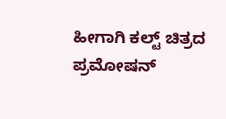ಹೀಗಾಗಿ ಕಲ್ಟ್ ಚಿತ್ರದ ಪ್ರಮೋಷನ್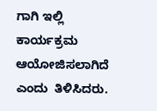ಗಾಗಿ ಇಲ್ಲಿ ಕಾರ್ಯಕ್ರಮ ಆಯೋಜಿಸಲಾಗಿದೆ ಎಂದು  ತಿಳಿಸಿದರು.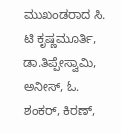ಮುಖಂಡರಾದ ಸಿ. ಟಿ ಕೃಷ್ಣಮೂರ್ತಿ, ಡಾ.ತಿಪ್ಪೇಸ್ವಾಮಿ, ಅನೀಸ್, ಓ. ಶಂಕರ್, ಕಿರಣ್,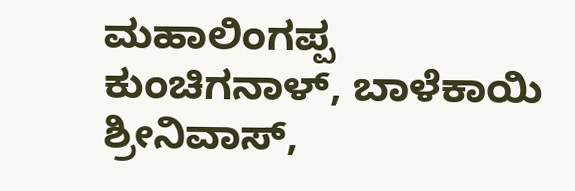ಮಹಾಲಿಂಗಪ್ಪ ಕುಂಚಿಗನಾಳ್, ಬಾಳೆಕಾಯಿ ಶ್ರೀನಿವಾಸ್,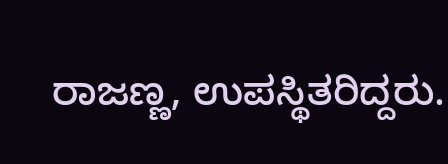ರಾಜಣ್ಣ, ಉಪಸ್ಥಿತರಿದ್ದರು.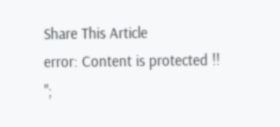Share This Article
error: Content is protected !!
";